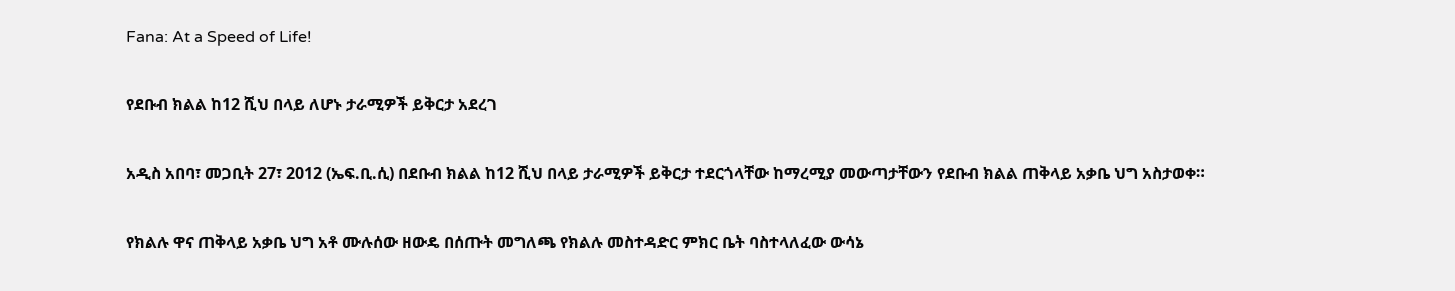Fana: At a Speed of Life!

የደቡብ ክልል ከ12 ሺህ በላይ ለሆኑ ታራሚዎች ይቅርታ አደረገ

አዲስ አበባ፣ መጋቢት 27፣ 2012 (ኤፍ.ቢ.ሲ) በደቡብ ክልል ከ12 ሺህ በላይ ታራሚዎች ይቅርታ ተደርጎላቸው ከማረሚያ መውጣታቸውን የደቡብ ክልል ጠቅላይ አቃቤ ህግ አስታወቀ።

የክልሉ ዋና ጠቅላይ አቃቤ ህግ አቶ ሙሉሰው ዘውዴ በሰጡት መግለጫ የክልሉ መስተዳድር ምክር ቤት ባስተላለፈው ውሳኔ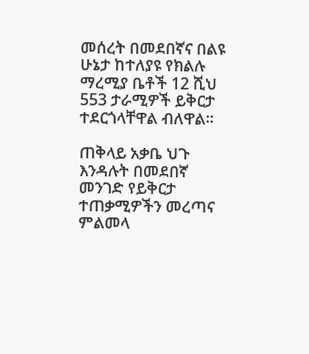መሰረት በመደበኛና በልዩ ሁኔታ ከተለያዩ የክልሉ ማረሚያ ቤቶች 12 ሺህ 553 ታራሚዎች ይቅርታ ተደርጎላቸዋል ብለዋል።

ጠቅላይ አቃቤ ህጉ እንዳሉት በመደበኛ መንገድ የይቅርታ ተጠቃሚዎችን መረጣና ምልመላ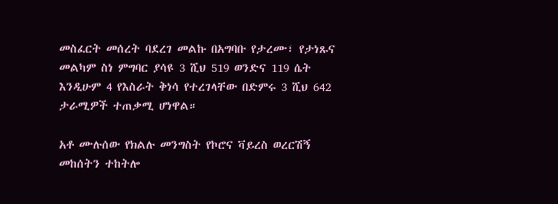መስፈርት መሰረት ባደረገ መልኩ በአግባቡ የታረሙ፣ የታነጹና መልካም ስነ ምግባር ያሳዩ 3 ሺህ 519 ወንድና 119 ሴት እንዲሁም 4 የእስራት ቅነሳ የተረገላቸው በድምሩ 3 ሺህ 642 ታራሚዎች ተጠቃሚ ሆነዋል።

አቶ ሙሉሰው የክልሉ መንግስት የኮሮና ቫይረስ ወረርሽኝ መከሰትን ተከትሎ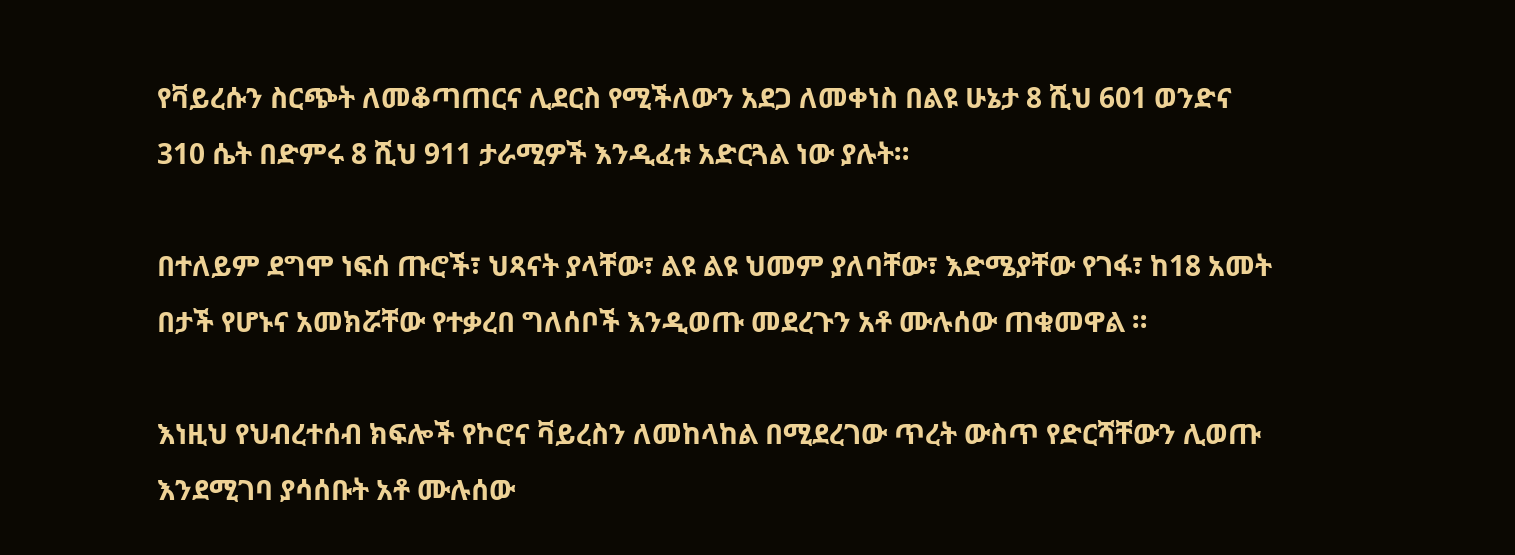የቫይረሱን ስርጭት ለመቆጣጠርና ሊደርስ የሚችለውን አደጋ ለመቀነስ በልዩ ሁኔታ 8 ሺህ 601 ወንድና 310 ሴት በድምሩ 8 ሺህ 911 ታራሚዎች እንዲፈቱ አድርጓል ነው ያሉት።

በተለይም ደግሞ ነፍሰ ጡሮች፣ ህጻናት ያላቸው፣ ልዩ ልዩ ህመም ያለባቸው፣ እድሜያቸው የገፋ፣ ከ18 አመት በታች የሆኑና አመክሯቸው የተቃረበ ግለሰቦች እንዲወጡ መደረጉን አቶ ሙሉሰው ጠቁመዋል ።

እነዚህ የህብረተሰብ ክፍሎች የኮሮና ቫይረስን ለመከላከል በሚደረገው ጥረት ውስጥ የድርሻቸውን ሊወጡ እንደሚገባ ያሳሰቡት አቶ ሙሉሰው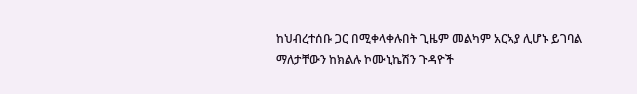ከህብረተሰቡ ጋር በሚቀላቀሉበት ጊዜም መልካም አርኣያ ሊሆኑ ይገባል ማለታቸውን ከክልሉ ኮሙኒኬሽን ጉዳዮች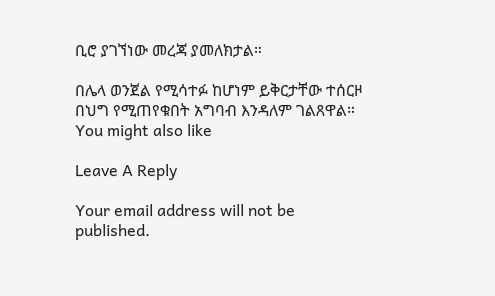ቢሮ ያገኘነው መረጃ ያመለክታል።

በሌላ ወንጀል የሚሳተፉ ከሆነም ይቅርታቸው ተሰርዞ በህግ የሚጠየቁበት አግባብ እንዳለም ገልጸዋል።
You might also like

Leave A Reply

Your email address will not be published.